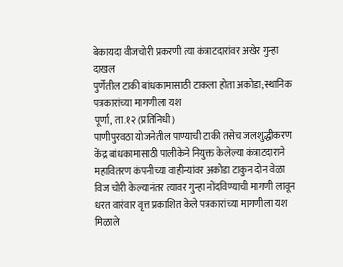बेकायदा वीजचोरी प्रकरणी त्या कंत्राटदारांवर अखेर गुन्हा दाखल
पुर्णेतील टाकी बांधकामासाठी टाकला होता अकोडा;स्थानिक पत्रकारांच्या मागणीला यश
पूर्णा, ता.१२ (प्रतिनिधी)
पाणीपुरवठा योजनेतील पाण्याची टाकी तसेच जलशुद्धीकरण केंद्र बांधकामासाठी पालीकेने नियुक्त केलेल्या कंत्राटदाराने महावितरण कंपनीच्या वाहीन्यांवर अकोडा टाकुन दोन वेळा विज चोरी केल्यानंतर त्यावर गुन्हा नोंदविण्याची मागणी लावून धरत वारंवार वृत्त प्रकाशित केले पत्रकारांच्या मागणीला यश मिळाले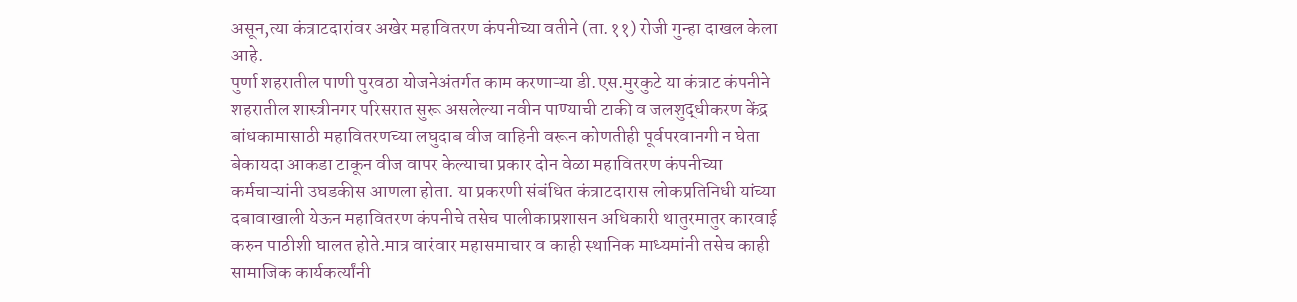असून,त्या कंत्राटदारांवर अखेर महावितरण कंपनीच्या वतीने (ता.११) रोजी गुन्हा दाखल केला आहे.
पुर्णा शहरातील पाणी पुरवठा योजनेअंतर्गत काम करणाऱ्या डी.एस.मुरकुटे या कंत्राट कंपनीने शहरातील शास्त्रीनगर परिसरात सुरू असलेल्या नवीन पाण्याची टाकी व जलशुद्धीकरण केंद्र बांधकामासाठी महावितरणच्या लघुदाब वीज वाहिनी वरून कोणतीही पूर्वपरवानगी न घेता बेकायदा आकडा टाकून वीज वापर केल्याचा प्रकार दोन वेळा महावितरण कंपनीच्या कर्मचाऱ्यांनी उघडकीस आणला होता. या प्रकरणी संबंधित कंत्राटदारास लोकप्रतिनिधी यांच्या दबावाखाली येऊन महावितरण कंपनीचे तसेच पालीकाप्रशासन अधिकारी थातुरमातुर कारवाई करुन पाठीशी घालत होते.मात्र वारंवार महासमाचार व काही स्थानिक माध्यमांनी तसेच काही सामाजिक कार्यकर्त्यांनी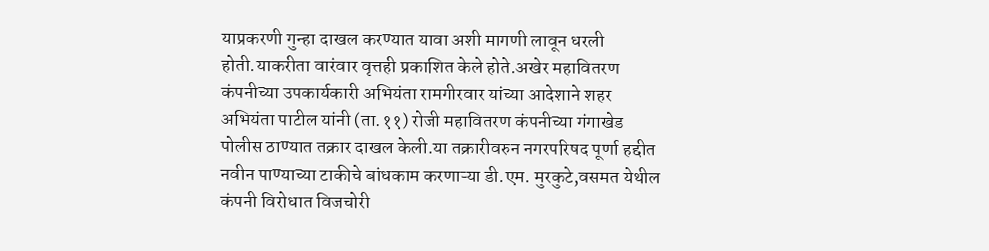याप्रकरणी गुन्हा दाखल करण्यात यावा अशी मागणी लावून धरली होती.याकरीता वारंवार वृत्तही प्रकाशित केले होते.अखेर महावितरण कंपनीच्या उपकार्यकारी अभियंता रामगीरवार यांच्या आदेशाने शहर अभियंता पाटील यांनी (ता.११) रोजी महावितरण कंपनीच्या गंगाखेड पोलीस ठाण्यात तक्रार दाखल केली.या तक्रारीवरुन नगरपरिषद पूर्णा हद्दीत नवीन पाण्याच्या टाकीचे बांधकाम करणाऱ्या डी.एम. मुरकुटे,वसमत येथील कंपनी विरोधात विजचोरी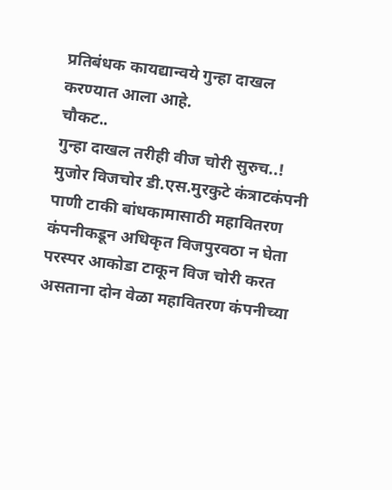प्रतिबंधक कायद्यान्वये गुन्हा दाखल करण्यात आला आहे.
चौकट..
गुन्हा दाखल तरीही वीज चोरी सुरुच..!
मुजोर विजचोर डी.एस.मुरकुटे कंत्राटकंपनी पाणी टाकी बांधकामासाठी महावितरण कंपनीकडून अधिकृत विजपुरवठा न घेता परस्पर आकोडा टाकून विज चोरी करत असताना दोन वेळा महावितरण कंपनीच्या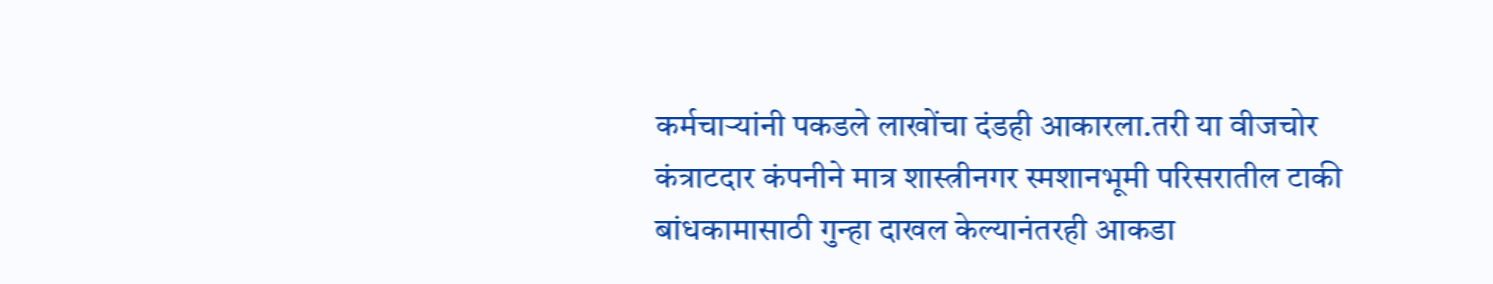कर्मचाऱ्यांनी पकडले लाखोंचा दंडही आकारला.तरी या वीजचोर कंत्राटदार कंपनीने मात्र शास्त्रीनगर स्मशानभूमी परिसरातील टाकी बांधकामासाठी गुन्हा दाखल केल्यानंतरही आकडा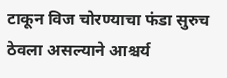टाकून विज चोरण्याचा फंडा सुरुच ठेवला असल्याने आश्चर्य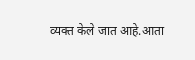व्यक्त केले जात आहे.आता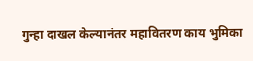गुन्हा दाखल केल्यानंतर महावितरण काय भुमिका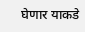घेणार याकडे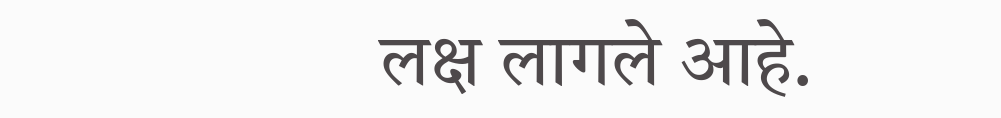लक्ष लागले आहे.